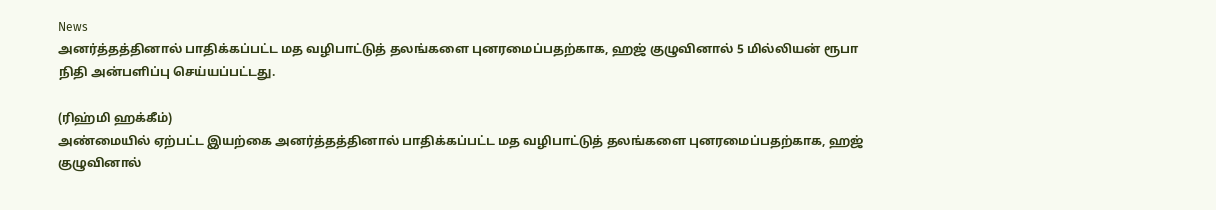News
அனர்த்தத்தினால் பாதிக்கப்பட்ட மத வழிபாட்டுத் தலங்களை புனரமைப்பதற்காக, ஹஜ் குழுவினால் 5 மில்லியன் ரூபா நிதி அன்பளிப்பு செய்யப்பட்டது.

(ரிஹ்மி ஹக்கீம்)
அண்மையில் ஏற்பட்ட இயற்கை அனர்த்தத்தினால் பாதிக்கப்பட்ட மத வழிபாட்டுத் தலங்களை புனரமைப்பதற்காக, ஹஜ் குழுவினால்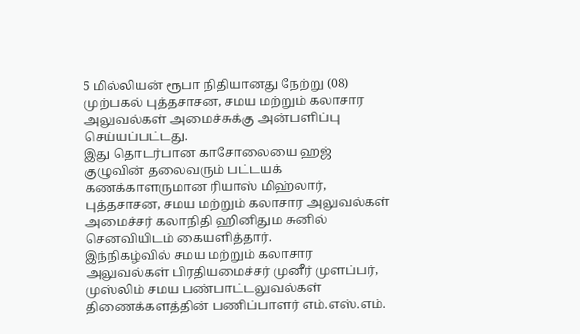5 மில்லியன் ரூபா நிதியானது நேற்று (08) முற்பகல் புத்தசாசன, சமய மற்றும் கலாசார அலுவல்கள் அமைச்சுக்கு அன்பளிப்பு செய்யப்பட்டது.
இது தொடர்பான காசோலையை ஹஜ் குழுவின் தலைவரும் பட்டயக் கணக்காளருமான ரியாஸ் மிஹ்லார், புத்தசாசன, சமய மற்றும் கலாசார அலுவல்கள் அமைச்சர் கலாநிதி ஹினிதும சுனில் செனவியிடம் கையளித்தார்.
இந்நிகழ்வில் சமய மற்றும் கலாசார அலுவல்கள் பிரதியமைச்சர் முனீர் முளப்பர், முஸ்லிம் சமய பண்பாட்டலுவல்கள் திணைக்களத்தின் பணிப்பாளர் எம்.எஸ்.எம்.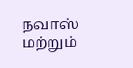நவாஸ் மற்றும்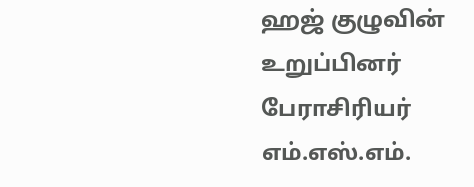ஹஜ் குழுவின் உறுப்பினர் பேராசிரியர் எம்.எஸ்.எம்.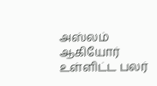அஸ்லம் ஆகியோர் உள்ளிட்ட பலர்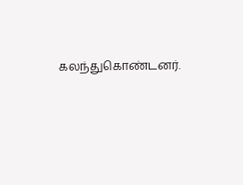கலந்துகொண்டனர்.